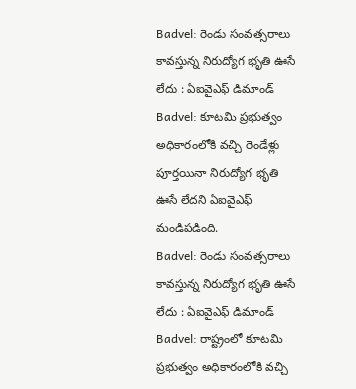Badvel: రెండు సంవత్సరాలు కావస్తున్న నిరుద్యోగ భృతి ఊసే లేదు : ఏఐవైఎఫ్ డిమాండ్
Badvel: కూటమి ప్రభుత్వం అధికారంలోకి వచ్చి రెండేళ్లు పూర్తయినా నిరుద్యోగ భృతి ఊసే లేదని ఏఐవైఎఫ్ మండిపడింది.
Badvel: రెండు సంవత్సరాలు కావస్తున్న నిరుద్యోగ భృతి ఊసే లేదు : ఏఐవైఎఫ్ డిమాండ్
Badvel: రాష్ట్రంలో కూటమి ప్రభుత్వం అధికారంలోకి వచ్చి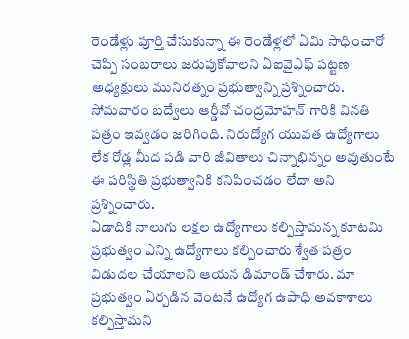రెండేళ్లు పూర్తి చేసుకున్నా ఈ రెండేళ్లలో ఏమి సాధించారో చెప్పి సంబరాలు జరుపుకోవాలని ఏఐవైఎఫ్ పట్టణ అధ్యక్షులు మునిరత్నం ప్రభుత్వాన్ని ప్రశ్నించారు.
సోమవారం బద్వేలు ఆర్డీవో చంద్రమోహన్ గారికి వినతి పత్రం ఇవ్వడం జరిగింది. నిరుద్యోగ యువత ఉద్యోగాలు లేక రోడ్ల మీద పడి వారి జీవితాలు చిన్నాభిన్నం అవుతుంటే ఈ పరిస్థితి ప్రభుత్వానికి కనిపించడం లేదా అని ప్రశ్నించారు.
ఏడాదికి నాలుగు లక్షల ఉద్యోగాలు కల్పిస్తామన్న కూటమి ప్రభుత్వం ఎన్ని ఉద్యోగాలు కల్పించారు శ్వేత పత్రం విడుదల చేయాలని ఆయన డిమాండ్ చేశారు. మా ప్రభుత్వం ఏర్పడిన వెంటనే ఉద్యోగ ఉపాధి అవకాశాలు కల్పిస్తామని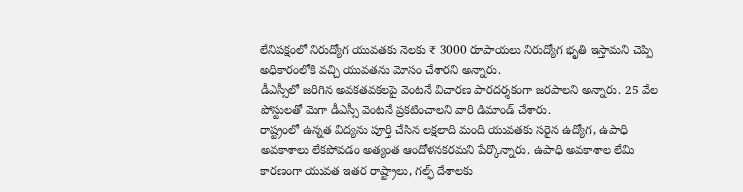లేనిపక్షంలో నిరుద్యోగ యువతకు నెలకు ₹ 3000 రూపాయలు నిరుద్యోగ భృతి ఇస్తామని చెప్పి అధికారంలోకి వచ్చి యువతను మోసం చేశారని అన్నారు.
డీఎస్సీలో జరిగిన అవకతవకలపై వెంటనే విచారణ పారదర్శకంగా జరపాలని అన్నారు. 25 వేల పోస్టులతో మెగా డీఎస్సీ వెంటనే ప్రకటించాలని వారి డిమాండ్ చేశారు.
రాష్ట్రంలో ఉన్నత విద్యను పూర్తి చేసిన లక్షలాది మంది యువతకు సరైన ఉద్యోగ, ఉపాధి అవకాశాలు లేకపోవడం అత్యంత ఆందోళనకరమని పేర్కొన్నారు. ఉపాధి అవకాశాల లేమి కారణంగా యువత ఇతర రాష్ట్రాలు, గల్ఫ్ దేశాలకు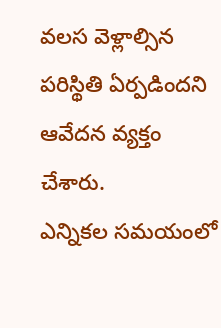వలస వెళ్లాల్సిన పరిస్థితి ఏర్పడిందని ఆవేదన వ్యక్తం చేశారు.
ఎన్నికల సమయంలో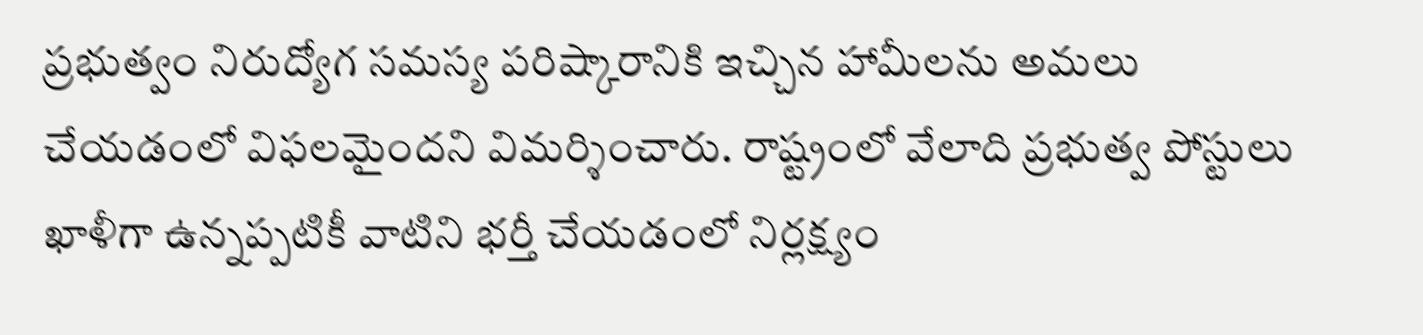ప్రభుత్వం నిరుద్యోగ సమస్య పరిష్కారానికి ఇచ్చిన హామీలను అమలు చేయడంలో విఫలమైందని విమర్శించారు. రాష్ట్రంలో వేలాది ప్రభుత్వ పోస్టులు ఖాళీగా ఉన్నప్పటికీ వాటిని భర్తీ చేయడంలో నిర్లక్ష్యం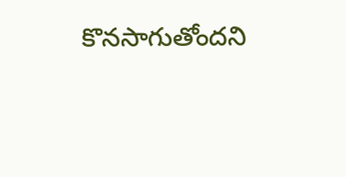కొనసాగుతోందని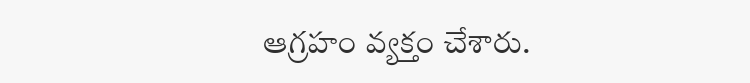ఆగ్రహం వ్యక్తం చేశారు.